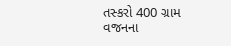તસ્કરો 400 ગ્રામ વજનના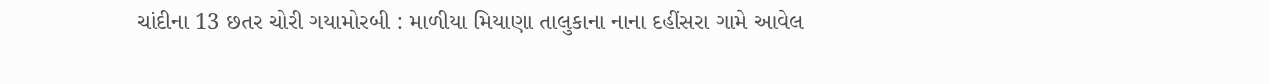ચાંદીના 13 છતર ચોરી ગયામોરબી : માળીયા મિયાણા તાલુકાના નાના દહીંસરા ગામે આવેલ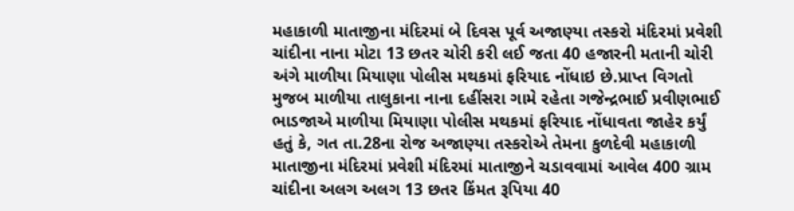મહાકાળી માતાજીના મંદિરમાં બે દિવસ પૂર્વ અજાણ્યા તસ્કરો મંદિરમાં પ્રવેશી ચાંદીના નાના મોટા 13 છતર ચોરી કરી લઈ જતા 40 હજારની મતાની ચોરી અંગે માળીયા મિયાણા પોલીસ મથકમાં ફરિયાદ નોંધાઇ છે.પ્રાપ્ત વિગતો મુજબ માળીયા તાલુકાના નાના દહીંસરા ગામે રહેતા ગજેન્દ્રભાઈ પ્રવીણભાઈ ભાડજાએ માળીયા મિયાણા પોલીસ મથકમાં ફરિયાદ નોંધાવતા જાહેર કર્યું હતું કે, ગત તા.28ના રોજ અજાણ્યા તસ્કરોએ તેમના કુળદેવી મહાકાળી માતાજીના મંદિરમાં પ્રવેશી મંદિરમાં માતાજીને ચડાવવામાં આવેલ 400 ગ્રામ ચાંદીના અલગ અલગ 13 છતર કિંમત રૂપિયા 40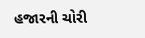હજારની ચોરી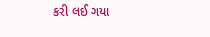કરી લઈ ગયા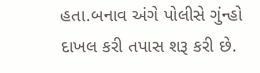હતા.બનાવ અંગે પોલીસે ગુંન્હો દાખલ કરી તપાસ શરૂ કરી છે.